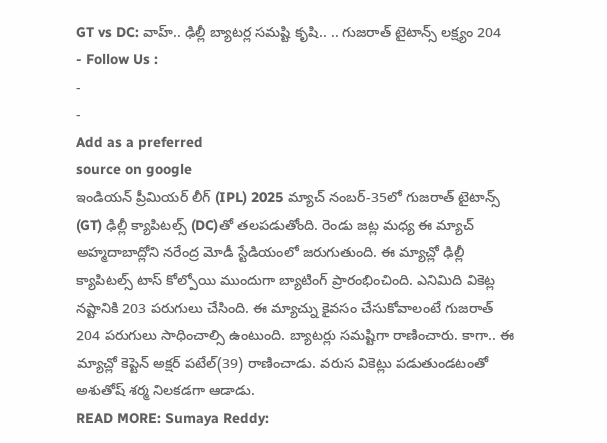GT vs DC: వాహ్.. ఢిల్లీ బ్యాటర్ల సమష్టి కృషి.. .. గుజరాత్ టైటాన్స్ లక్ష్యం 204
- Follow Us :
-
-
Add as a preferred
source on google
ఇండియన్ ప్రీమియర్ లీగ్ (IPL) 2025 మ్యాచ్ నంబర్-35లో గుజరాత్ టైటాన్స్ (GT) ఢిల్లీ క్యాపిటల్స్ (DC)తో తలపడుతోంది. రెండు జట్ల మధ్య ఈ మ్యాచ్ అహ్మదాబాద్లోని నరేంద్ర మోడీ స్టేడియంలో జరుగుతుంది. ఈ మ్యాచ్లో ఢిల్లీ క్యాపిటల్స్ టాస్ కోల్పోయి ముందుగా బ్యాటింగ్ ప్రారంభించింది. ఎనిమిది వికెట్ల నష్టానికి 203 పరుగులు చేసింది. ఈ మ్యాచ్ను కైవసం చేసుకోవాలంటే గుజరాత్ 204 పరుగులు సాధించాల్సి ఉంటుంది. బ్యాటర్లు సమష్టిగా రాణించారు. కాగా.. ఈ మ్యాచ్లో కెప్టెన్ అక్షర్ పటేల్(39) రాణించాడు. వరుస వికెట్లు పడుతుండటంతో అశుతోష్ శర్మ నిలకడగా ఆడాడు.
READ MORE: Sumaya Reddy: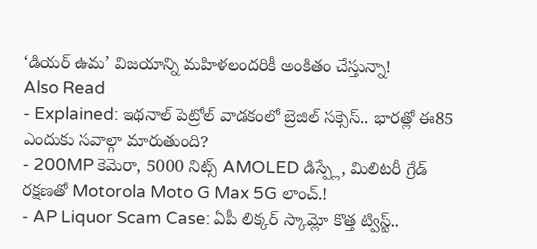‘డియర్ ఉమ’ విజయాన్ని మహిళలందరికీ అంకితం చేస్తున్నా!
Also Read
- Explained: ఇథనాల్ పెట్రోల్ వాడకంలో బ్రెజిల్ సక్సెస్.. భారత్లో ఈ85 ఎందుకు సవాల్గా మారుతుంది?
- 200MP కెమెరా, 5000 నిట్స్ AMOLED డిస్ప్లే, మిలిటరీ గ్రేడ్ రక్షణతో Motorola Moto G Max 5G లాంచ్.!
- AP Liquor Scam Case: ఏపీ లిక్కర్ స్కామ్లో కొత్త ట్విస్ట్..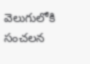వెలుగులోకి సంచలన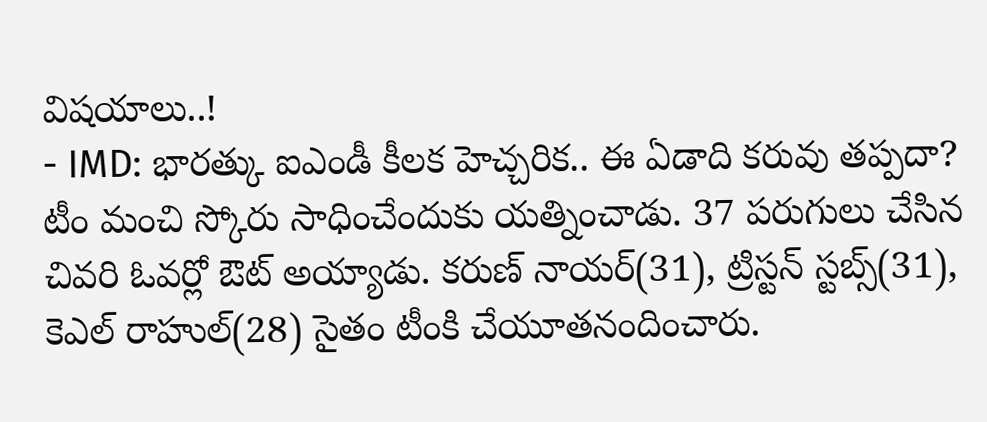విషయాలు..!
- IMD: భారత్కు ఐఎండీ కీలక హెచ్చరిక.. ఈ ఏడాది కరువు తప్పదా?
టీం మంచి స్కోరు సాధించేందుకు యత్నించాడు. 37 పరుగులు చేసిన చివరి ఓవర్లో ఔట్ అయ్యాడు. కరుణ్ నాయర్(31), ట్రిస్టన్ స్టబ్స్(31), కెఎల్ రాహుల్(28) సైతం టీంకి చేయూతనందించారు.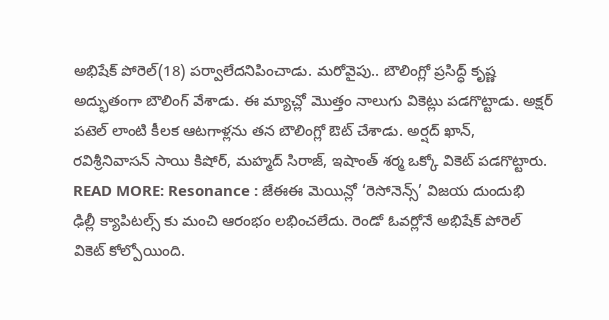అభిషేక్ పోరెల్(18) పర్వాలేదనిపించాడు. మరోవైపు.. బౌలింగ్లో ప్రసిద్ధ్ కృష్ణ అద్భుతంగా బౌలింగ్ వేశాడు. ఈ మ్యాచ్లో మొత్తం నాలుగు వికెట్లు పడగొట్టాడు. అక్షర్ పటెల్ లాంటి కీలక ఆటగాళ్లను తన బౌలింగ్లో ఔట్ చేశాడు. అర్షద్ ఖాన్, రవిశ్రీనివాసన్ సాయి కిషోర్, మహ్మద్ సిరాజ్, ఇషాంత్ శర్మ ఒక్కో వికెట్ పడగొట్టారు.
READ MORE: Resonance : జేఈఈ మెయిన్లో ‘రెసోనెన్స్’ విజయ దుందుభి
ఢిల్లీ క్యాపిటల్స్ కు మంచి ఆరంభం లభించలేదు. రెండో ఓవర్లోనే అభిషేక్ పోరెల్ వికెట్ కోల్పోయింది.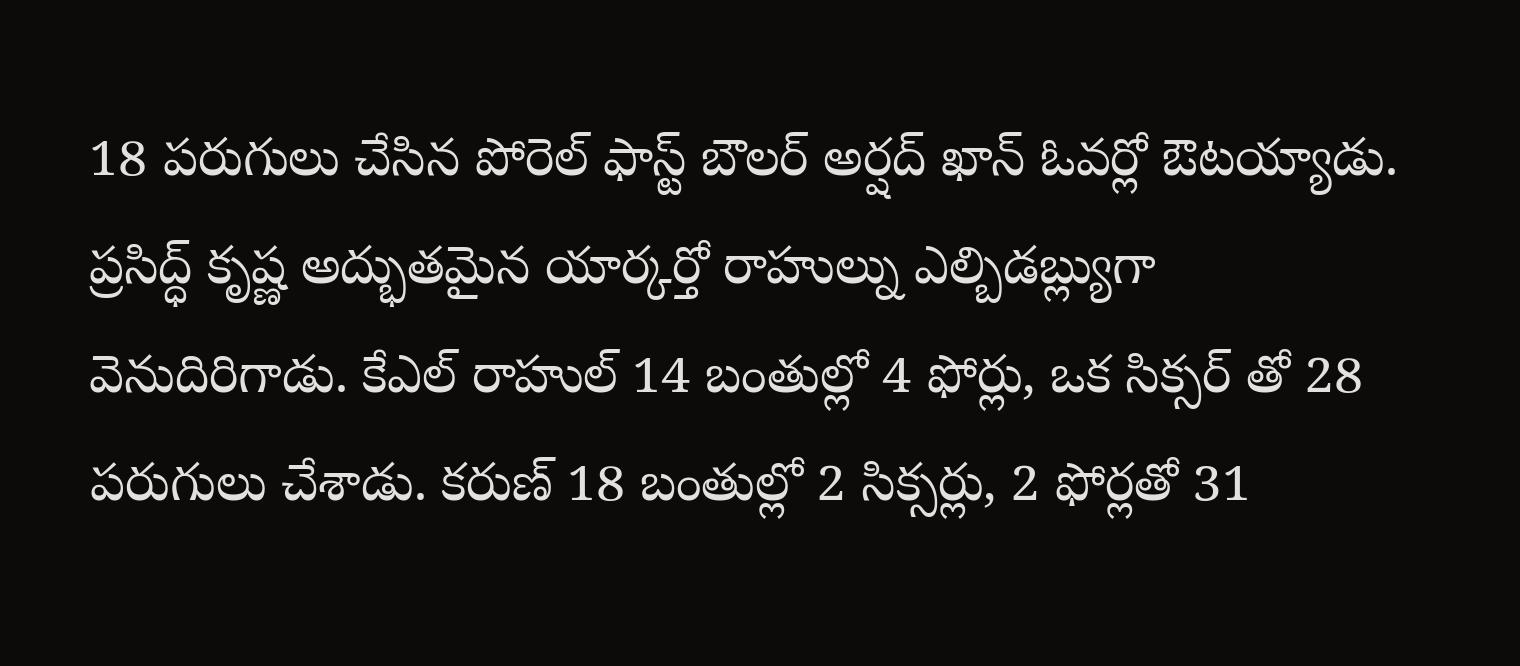18 పరుగులు చేసిన పోరెల్ ఫాస్ట్ బౌలర్ అర్షద్ ఖాన్ ఓవర్లో ఔటయ్యాడు. ప్రసిద్ధ్ కృష్ణ అద్భుతమైన యార్కర్తో రాహుల్ను ఎల్బిడబ్ల్యుగా వెనుదిరిగాడు. కేఎల్ రాహుల్ 14 బంతుల్లో 4 ఫోర్లు, ఒక సిక్సర్ తో 28 పరుగులు చేశాడు. కరుణ్ 18 బంతుల్లో 2 సిక్సర్లు, 2 ఫోర్లతో 31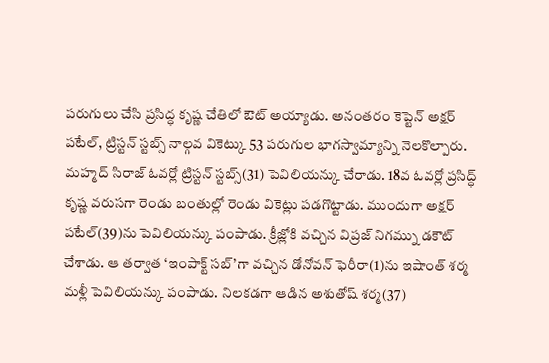పరుగులు చేసి ప్రసిద్ధ కృష్ణ చేతిలో ఔట్ అయ్యాడు. అనంతరం కెప్టెన్ అక్షర్ పటేల్, ట్రిస్టన్ స్టబ్స్ నాల్గవ వికెట్కు 53 పరుగుల భాగస్వామ్యాన్ని నెలకొల్పారు. మహ్మద్ సిరాజ్ ఓవర్లో ట్రిస్టన్ స్టబ్స్(31) పెవిలియన్కు చేరాడు. 18వ ఓవర్లో ప్రసిద్ధ్ కృష్ణ వరుసగా రెండు బంతుల్లో రెండు వికెట్లు పడగొట్టాడు. ముందుగా అక్షర్ పటేల్(39)ను పెవిలియన్కు పంపాడు. క్రీజ్లోకి వచ్చిన విప్రజ్ నిగమ్ను డకౌట్ చేశాడు. ఆ తర్వాత ‘ఇంపాక్ట్ సబ్’గా వచ్చిన డోనోవన్ ఫెరీరా(1)ను ఇషాంత్ శర్మ మళ్లీ పెవిలియన్కు పంపాడు. నిలకడగా ఆడిన అశుతోష్ శర్మ(37)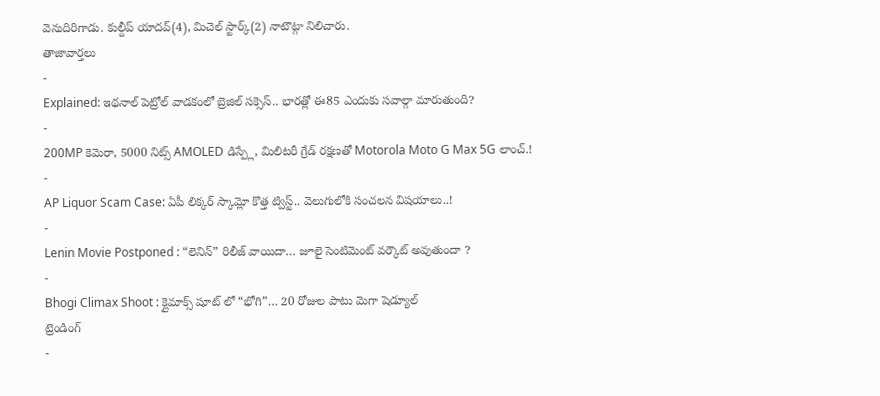వెనుదిరిగాడు. కుల్దీప్ యాదవ్(4), మిచెల్ స్టార్క్(2) నాటౌట్గా నిలిచారు.
తాజావార్తలు
-
Explained: ఇథనాల్ పెట్రోల్ వాడకంలో బ్రెజిల్ సక్సెస్.. భారత్లో ఈ85 ఎందుకు సవాల్గా మారుతుంది?
-
200MP కెమెరా, 5000 నిట్స్ AMOLED డిస్ప్లే, మిలిటరీ గ్రేడ్ రక్షణతో Motorola Moto G Max 5G లాంచ్.!
-
AP Liquor Scam Case: ఏపీ లిక్కర్ స్కామ్లో కొత్త ట్విస్ట్.. వెలుగులోకి సంచలన విషయాలు..!
-
Lenin Movie Postponed : “లెనిన్” రిలీజ్ వాయిదా… జూలై సెంటిమెంట్ వర్కౌట్ అవుతుందా ?
-
Bhogi Climax Shoot : క్లైమాక్స్ షూట్ లో “భోగి”… 20 రోజుల పాటు మెగా షెడ్యూల్
ట్రెండింగ్
-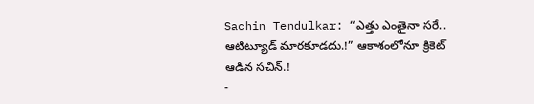Sachin Tendulkar: “ఎత్తు ఎంతైనా సరే.. ఆటిట్యూడ్ మారకూడదు.!” ఆకాశంలోనూ క్రికెట్ ఆడిన సచిన్.!
-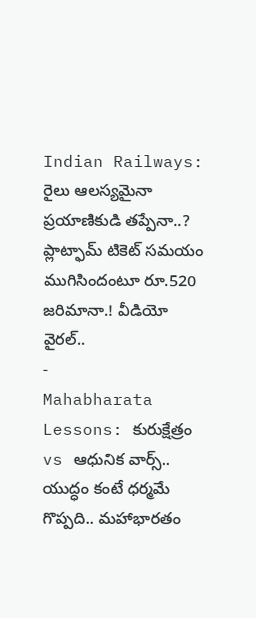Indian Railways: రైలు ఆలస్యమైనా ప్రయాణికుడి తప్పేనా..? ప్లాట్ఫామ్ టికెట్ సమయం ముగిసిందంటూ రూ.520 జరిమానా.! వీడియో వైరల్..
-
Mahabharata Lessons: కురుక్షేత్రం vs ఆధునిక వార్స్.. యుద్ధం కంటే ధర్మమే గొప్పది.. మహాభారతం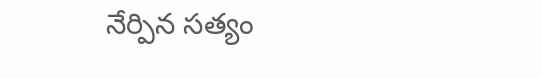నేర్పిన సత్యం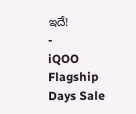ఇదే!
-
iQOO Flagship Days Sale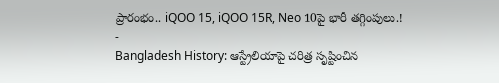ప్రారంభం.. iQOO 15, iQOO 15R, Neo 10పై భారీ తగ్గింపులు.!
-
Bangladesh History: ఆస్ట్రేలియాపై చరిత్ర సృష్టించిన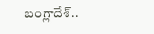బంగ్లాదేశ్..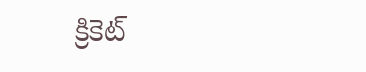క్రికెట్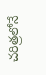చరిత్రలోనే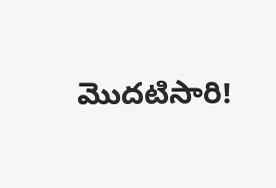మొదటిసారి!